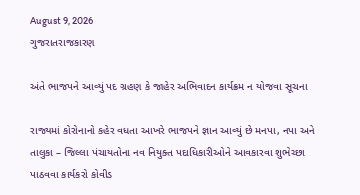August 9, 2026
ગુજરાતરાજકારણ

અંતે ભાજપને આવ્યું પદ ગ્રહણ કે જાહેર અભિવાદન કાર્યક્રમ ન યોજવા સૂચના

રાજ્યમાં કોરોનાનો કહેર વધતા આખરે ભાજપને જ્ઞાન આવ્યું છે મનપા, નપા અને તાલુકા – જિલ્લા પંચાયતોના નવ નિયુક્ત પદાધિકારીઓને આવકારવા શુભેચ્છા પાઠવવા કાર્યકરો કોવીડ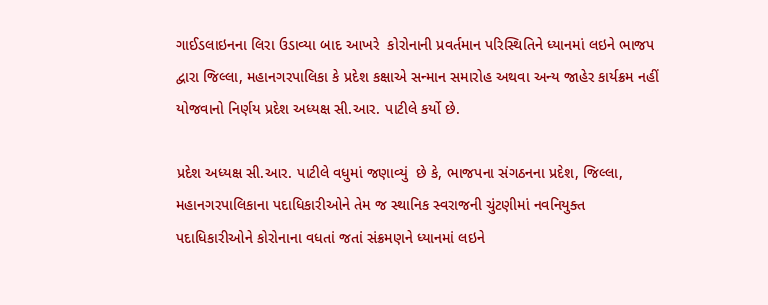ગાઈડલાઇનના લિરા ઉડાવ્યા બાદ આખરે  કોરોનાની પ્રવર્તમાન પરિસ્થિતિને ધ્યાનમાં લઇને ભાજપ દ્વારા જિલ્લા, મહાનગરપાલિકા કે પ્રદેશ કક્ષાએ સન્માન સમારોહ અથવા અન્ય જાહેર કાર્યક્રમ નહીં યોજવાનો નિર્ણય પ્રદેશ અધ્યક્ષ સી.આર. પાટીલે કર્યો છે.

પ્રદેશ અધ્યક્ષ સી.આર. પાટીલે વધુમાં જણાવ્યું  છે કે, ભાજપના સંગઠનના પ્રદેશ, જિલ્લા, મહાનગરપાલિકાના પદાધિકારીઓને તેમ જ સ્થાનિક સ્વરાજની ચુંટણીમાં નવનિયુક્ત પદાધિકારીઓને કોરોનાના વધતાં જતાં સંક્રમણને ધ્યાનમાં લઇને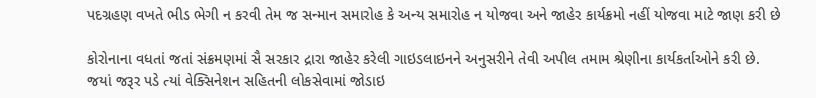પદગ્રહણ વખતે ભીડ ભેગી ન કરવી તેમ જ સન્માન સમારોહ કે અન્ય સમારોહ ન યોજવા અને જાહેર કાર્યક્રમો નહીં યોજવા માટે જાણ કરી છે

કોરોનાના વધતાં જતાં સંક્રમણમાં સૈ સરકાર દ્રારા જાહેર કરેલી ગાઇડલાઇનને અનુસરીને તેવી અપીલ તમામ શ્રેણીના કાર્યકર્તાઓને કરી છે. જયાં જરૂર પડે ત્યાં વેક્સિનેશન સહિતની લોકસેવામાં જોડાઇ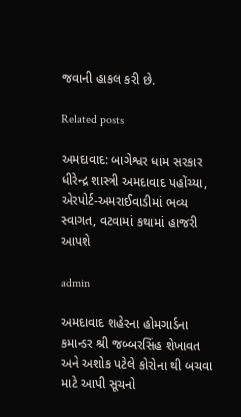જવાની હાકલ કરી છે.

Related posts

અમદાવાદ: બાગેશ્વર ધામ સરકાર ધીરેન્દ્ર શાસ્ત્રી અમદાવાદ પહોંચ્યા, એરપોર્ટ-અમરાઈવાડીમાં ભવ્ય સ્વાગત, વટવામાં કથામાં હાજરી આપશે

admin

અમદાવાદ શહેરના હોમગાર્ડના કમાન્ડર શ્રી જબ્બરસિંહ શેખાવત અને અશોક પટેલે કોરોના થી બચવા માટે આપી સૂચનો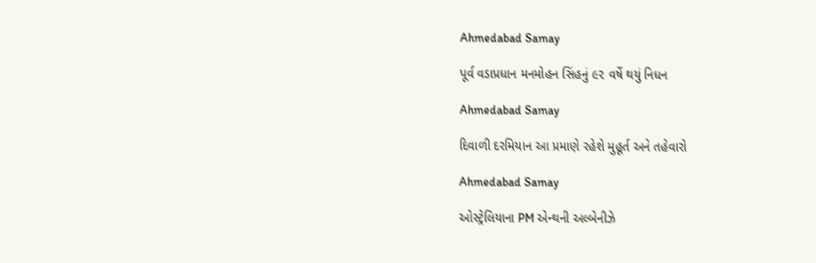Ahmedabad Samay

પૂર્વ વડાપ્રધાન મનમોહન સિંહનું ૯૨ વર્ષે થયું નિધન

Ahmedabad Samay

દિવાળી દરમિયાન આ પ્રમાણે રહેશે મુહૂર્ત અને તહેવારો

Ahmedabad Samay

ઓસ્ટ્રેલિયાના PM એન્થની અલ્બેનીઝે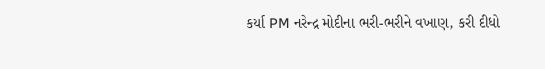કર્યા PM નરેન્દ્ર મોદીના ભરી-ભરીને વખાણ, કરી દીધો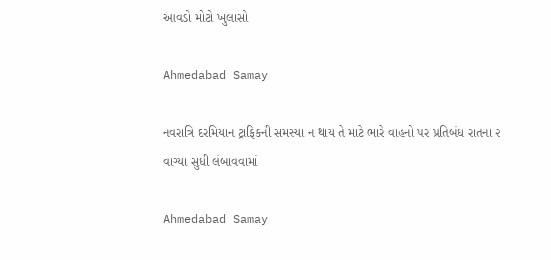આવડો મોટો ખુલાસો

Ahmedabad Samay

નવરાત્રિ દરમિયાન ટ્રાફિકની સમસ્યા ન થાય તે માટે ભારે વાહનો પર પ્રતિબંધ રાતના ૨ વાગ્યા સુધી લંબાવવામાં

Ahmedabad Samay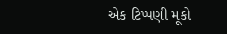એક ટિપ્પણી મૂકો